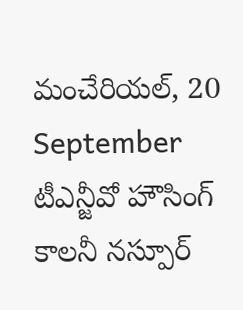మంచేరియల్, 20 September
టీఎన్జీవో హౌసింగ్ కాలనీ నస్పూర్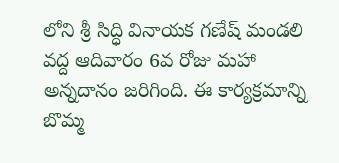లోని శ్రీ సిద్ధి వినాయక గణేష్ మండలి వద్ద ఆదివారం 6వ రోజు మహా అన్నదానం జరిగింది. ఈ కార్యక్రమాన్ని బొమ్మ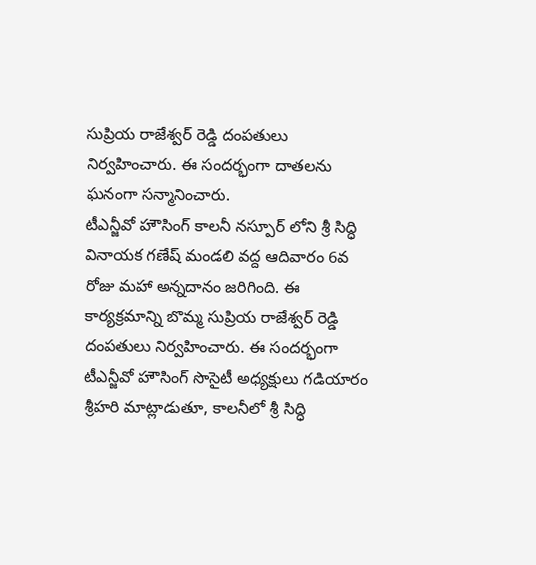సుప్రియ రాజేశ్వర్ రెడ్డి దంపతులు నిర్వహించారు. ఈ సందర్భంగా దాతలను ఘనంగా సన్మానించారు.
టీఎన్జీవో హౌసింగ్ కాలనీ నస్పూర్ లోని శ్రీ సిద్ధి వినాయక గణేష్ మండలి వద్ద ఆదివారం 6వ రోజు మహా అన్నదానం జరిగింది. ఈ కార్యక్రమాన్ని బొమ్మ సుప్రియ రాజేశ్వర్ రెడ్డి దంపతులు నిర్వహించారు. ఈ సందర్భంగా టీఎన్జీవో హౌసింగ్ సొసైటీ అధ్యక్షులు గడియారం శ్రీహరి మాట్లాడుతూ, కాలనీలో శ్రీ సిద్ధి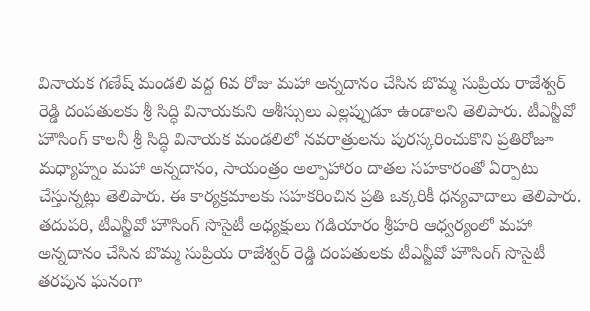వినాయక గణేష్ మండలి వద్ద 6వ రోజు మహా అన్నదానం చేసిన బొమ్మ సుప్రియ రాజేశ్వర్ రెడ్డి దంపతులకు శ్రీ సిద్ధి వినాయకుని ఆశీస్సులు ఎల్లప్పుడూ ఉండాలని తెలిపారు. టీఎన్జీవో హౌసింగ్ కాలనీ శ్రీ సిద్ధి వినాయక మండలిలో నవరాత్రులను పురస్కరించుకొని ప్రతిరోజూ మధ్యాహ్నం మహా అన్నదానం, సాయంత్రం అల్పాహారం దాతల సహకారంతో ఏర్పాటు చేస్తున్నట్లు తెలిపారు. ఈ కార్యక్రమాలకు సహకరించిన ప్రతి ఒక్కరికీ ధన్యవాదాలు తెలిపారు. తదుపరి, టీఎన్జీవో హౌసింగ్ సొసైటీ అధ్యక్షులు గడియారం శ్రీహరి ఆధ్వర్యంలో మహా అన్నదానం చేసిన బొమ్మ సుప్రియ రాజేశ్వర్ రెడ్డి దంపతులకు టీఎన్జీవో హౌసింగ్ సొసైటీ తరపున ఘనంగా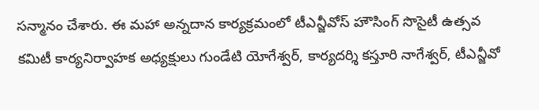సన్మానం చేశారు. ఈ మహా అన్నదాన కార్యక్రమంలో టీఎన్జీవోస్ హౌసింగ్ సొసైటీ ఉత్సవ కమిటీ కార్యనిర్వాహక అధ్యక్షులు గుండేటి యోగేశ్వర్, కార్యదర్శి కస్తూరి నాగేశ్వర్, టీఎన్జీవో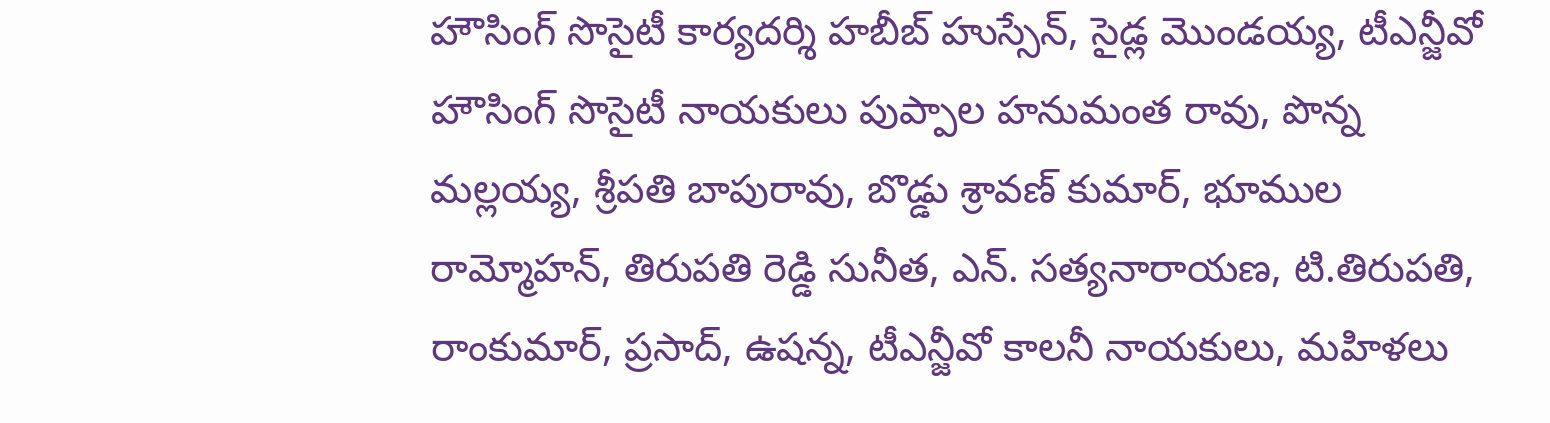హౌసింగ్ సొసైటీ కార్యదర్శి హబీబ్ హుస్సేన్, సైడ్ల మొండయ్య, టీఎన్జీవో హౌసింగ్ సొసైటీ నాయకులు పుప్పాల హనుమంత రావు, పొన్న మల్లయ్య, శ్రీపతి బాపురావు, బొడ్డు శ్రావణ్ కుమార్, భూముల రామ్మోహన్, తిరుపతి రెడ్డి సునీత, ఎన్. సత్యనారాయణ, టి.తిరుపతి, రాంకుమార్, ప్రసాద్, ఉషన్న, టీఎన్జీవో కాలనీ నాయకులు, మహిళలు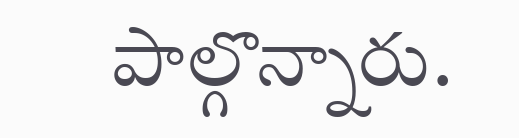పాల్గొన్నారు.